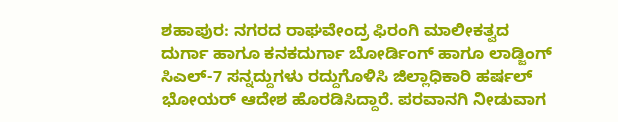ಶಹಾಪುರ: ನಗರದ ರಾಘವೇಂದ್ರ ಫಿರಂಗಿ ಮಾಲೀಕತ್ವದ ದುರ್ಗಾ ಹಾಗೂ ಕನಕದುರ್ಗಾ ಬೋರ್ಡಿಂಗ್ ಹಾಗೂ ಲಾಡ್ಜಿಂಗ್ ಸಿಎಲ್-7 ಸನ್ನದ್ದುಗಳು ರದ್ದುಗೊಳಿಸಿ ಜಿಲ್ಲಾಧಿಕಾರಿ ಹರ್ಷಲ್ ಭೋಯರ್ ಆದೇಶ ಹೊರಡಿಸಿದ್ದಾರೆ. ಪರವಾನಗಿ ನೀಡುವಾಗ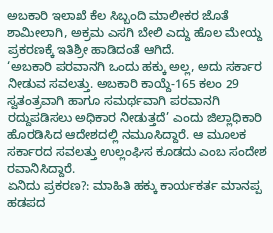ಅಬಕಾರಿ ಇಲಾಖೆ ಕೆಲ ಸಿಬ್ಬಂದಿ ಮಾಲೀಕರ ಜೊತೆ ಶಾಮೀಲಾಗಿ, ಅಕ್ರಮ ಎಸಗಿ ಬೇಲಿ ಎದ್ದು ಹೊಲ ಮೇಯ್ದ ಪ್ರಕರಣಕ್ಕೆ ಇತಿಶ್ರೀ ಹಾಡಿದಂತೆ ಆಗಿದೆ.
‘ಅಬಕಾರಿ ಪರವಾನಗಿ ಒಂದು ಹಕ್ಕು ಅಲ್ಲ, ಅದು ಸರ್ಕಾರ ನೀಡುವ ಸವಲತ್ತು. ಅಬಕಾರಿ ಕಾಯ್ದೆ-165 ಕಲಂ 29 ಸ್ವತಂತ್ರವಾಗಿ ಹಾಗೂ ಸಮರ್ಥವಾಗಿ ಪರವಾನಗಿ ರದ್ದುಪಡಿಸಲು ಅಧಿಕಾರ ನೀಡುತ್ತದೆ’ ಎಂದು ಜಿಲ್ಲಾಧಿಕಾರಿ ಹೊರಡಿಸಿದ ಆದೇಶದಲ್ಲಿ ನಮೂಸಿದ್ದಾರೆ. ಆ ಮೂಲಕ ಸರ್ಕಾರದ ಸವಲತ್ತು ಉಲ್ಲಂಘಿಸ ಕೂಡದು ಎಂಬ ಸಂದೇಶ ರವಾನಿಸಿದ್ದಾರೆ.
ಏನಿದು ಪ್ರಕರಣ?: ಮಾಹಿತಿ ಹಕ್ಕು ಕಾರ್ಯಕರ್ತ ಮಾನಪ್ಪ ಹಡಪದ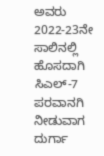ಅವರು 2022-23ನೇ ಸಾಲಿನಲ್ಲಿ ಹೊಸದಾಗಿ ಸಿಎಲ್-7 ಪರವಾನಗಿ ನೀಡುವಾಗ ದುರ್ಗಾ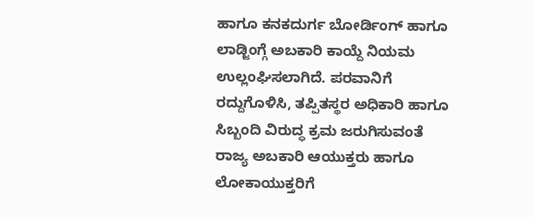ಹಾಗೂ ಕನಕದುರ್ಗ ಬೋರ್ಡಿಂಗ್ ಹಾಗೂ ಲಾಡ್ಜಿಂಗ್ಗೆ ಅಬಕಾರಿ ಕಾಯ್ದೆ ನಿಯಮ ಉಲ್ಲಂಘಿಸಲಾಗಿದೆ. ಪರವಾನಿಗೆ ರದ್ದುಗೊಳಿಸಿ, ತಪ್ಪಿತಸ್ಥರ ಅಧಿಕಾರಿ ಹಾಗೂ ಸಿಬ್ಬಂದಿ ವಿರುದ್ಧ ಕ್ರಮ ಜರುಗಿಸುವಂತೆ ರಾಜ್ಯ ಅಬಕಾರಿ ಆಯುಕ್ತರು ಹಾಗೂ ಲೋಕಾಯುಕ್ತರಿಗೆ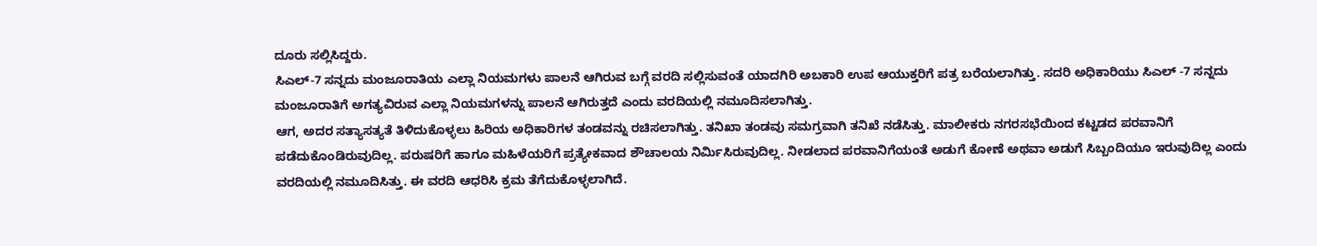ದೂರು ಸಲ್ಲಿಸಿದ್ದರು.
ಸಿಎಲ್-7 ಸನ್ನದು ಮಂಜೂರಾತಿಯ ಎಲ್ಲಾ ನಿಯಮಗಳು ಪಾಲನೆ ಆಗಿರುವ ಬಗ್ಗೆ ವರದಿ ಸಲ್ಲಿಸುವಂತೆ ಯಾದಗಿರಿ ಅಬಕಾರಿ ಉಪ ಆಯುಕ್ತರಿಗೆ ಪತ್ರ ಬರೆಯಲಾಗಿತ್ತು. ಸದರಿ ಅಧಿಕಾರಿಯು ಸಿಎಲ್ -7 ಸನ್ನದು ಮಂಜೂರಾತಿಗೆ ಅಗತ್ಯವಿರುವ ಎಲ್ಲಾ ನಿಯಮಗಳನ್ನು ಪಾಲನೆ ಆಗಿರುತ್ತದೆ ಎಂದು ವರದಿಯಲ್ಲಿ ನಮೂದಿಸಲಾಗಿತ್ತು.
ಆಗ, ಅದರ ಸತ್ಯಾಸತ್ಯತೆ ತಿಳಿದುಕೊಳ್ಳಲು ಹಿರಿಯ ಅಧಿಕಾರಿಗಳ ತಂಡವನ್ನು ರಚಿಸಲಾಗಿತ್ತು. ತನಿಖಾ ತಂಡವು ಸಮಗ್ರವಾಗಿ ತನಿಖೆ ನಡೆಸಿತ್ತು. ಮಾಲೀಕರು ನಗರಸಭೆಯಿಂದ ಕಟ್ಟಡದ ಪರವಾನಿಗೆ ಪಡೆದುಕೊಂಡಿರುವುದಿಲ್ಲ. ಪರುಷರಿಗೆ ಹಾಗೂ ಮಹಿಳೆಯರಿಗೆ ಪ್ರತ್ಯೇಕವಾದ ಶೌಚಾಲಯ ನಿರ್ಮಿಸಿರುವುದಿಲ್ಲ. ನೀಡಲಾದ ಪರವಾನಿಗೆಯಂತೆ ಅಡುಗೆ ಕೋಣೆ ಅಥವಾ ಅಡುಗೆ ಸಿಬ್ಬಂದಿಯೂ ಇರುವುದಿಲ್ಲ ಎಂದು ವರದಿಯಲ್ಲಿ ನಮೂದಿಸಿತ್ತು. ಈ ವರದಿ ಆಧರಿಸಿ ಕ್ರಮ ತೆಗೆದುಕೊಳ್ಳಲಾಗಿದೆ.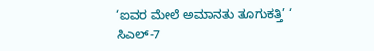‘ಐವರ ಮೇಲೆ ಅಮಾನತು ತೂಗುಕತ್ತಿ’ ‘
ಸಿಎಲ್-7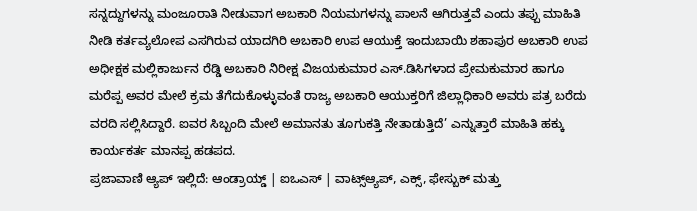ಸನ್ನದ್ದುಗಳನ್ನು ಮಂಜೂರಾತಿ ನೀಡುವಾಗ ಅಬಕಾರಿ ನಿಯಮಗಳನ್ನು ಪಾಲನೆ ಆಗಿರುತ್ತವೆ ಎಂದು ತಪ್ಪು ಮಾಹಿತಿ ನೀಡಿ ಕರ್ತವ್ಯಲೋಪ ಎಸಗಿರುವ ಯಾದಗಿರಿ ಅಬಕಾರಿ ಉಪ ಆಯುಕ್ತೆ ಇಂದುಬಾಯಿ ಶಹಾಪುರ ಅಬಕಾರಿ ಉಪ ಅಧೀಕ್ಷಕ ಮಲ್ಲಿಕಾರ್ಜುನ ರೆಡ್ಡಿ ಅಬಕಾರಿ ನಿರೀಕ್ಷ ವಿಜಯಕುಮಾರ ಎಸ್.ಡಿಸಿಗಳಾದ ಪ್ರೇಮಕುಮಾರ ಹಾಗೂ ಮರೆಪ್ಪ ಅವರ ಮೇಲೆ ಕ್ರಮ ತೆಗೆದುಕೊಳ್ಳುವಂತೆ ರಾಜ್ಯ ಅಬಕಾರಿ ಆಯುಕ್ತರಿಗೆ ಜಿಲ್ಲಾಧಿಕಾರಿ ಅವರು ಪತ್ರ ಬರೆದು ವರದಿ ಸಲ್ಲಿಸಿದ್ದಾರೆ. ಐವರ ಸಿಬ್ಬಂದಿ ಮೇಲೆ ಅಮಾನತು ತೂಗುಕತ್ತಿ ನೇತಾಡುತ್ತಿದೆ’ ಎನ್ನುತ್ತಾರೆ ಮಾಹಿತಿ ಹಕ್ಕು ಕಾರ್ಯಕರ್ತ ಮಾನಪ್ಪ ಹಡಪದ.
ಪ್ರಜಾವಾಣಿ ಆ್ಯಪ್ ಇಲ್ಲಿದೆ: ಆಂಡ್ರಾಯ್ಡ್ | ಐಒಎಸ್ | ವಾಟ್ಸ್ಆ್ಯಪ್, ಎಕ್ಸ್, ಫೇಸ್ಬುಕ್ ಮತ್ತು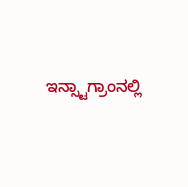ಇನ್ಸ್ಟಾಗ್ರಾಂನಲ್ಲಿ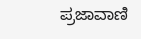ಪ್ರಜಾವಾಣಿ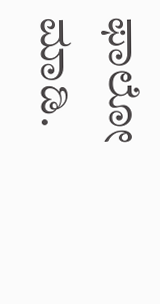ಫಾಲೋ ಮಾಡಿ.